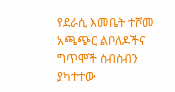የደራሲ እመቤት ተሾመ አጫጭር ልቦለዶችና ግጥሞች ስብስብን ያካተተው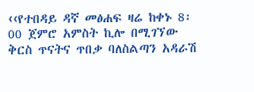‹‹የተበዳይ ዳኛ መፅሐፍ ዛሬ ከቀኑ 8፡00 ጀምሮ አምስት ኪሎ በሚገኘው ቅርስ ጥናትና ጥበቃ ባለስልጣን አዳራሽ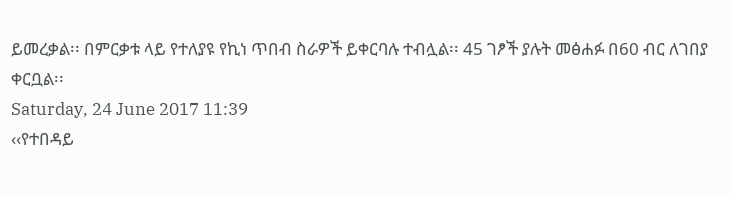ይመረቃል፡፡ በምርቃቱ ላይ የተለያዩ የኪነ ጥበብ ስራዎች ይቀርባሉ ተብሏል፡፡ 45 ገፆች ያሉት መፅሐፉ በ60 ብር ለገበያ ቀርቧል፡፡
Saturday, 24 June 2017 11:39
‹‹የተበዳይ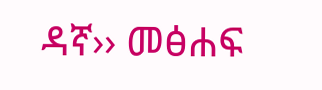ዳኛ›› መፅሐፍ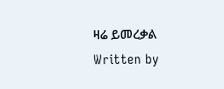ዛሬ ይመረቃል
Written by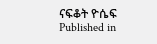ናፍቆት ዮሴፍ
Published in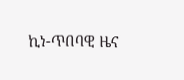ኪነ-ጥበባዊ ዜና